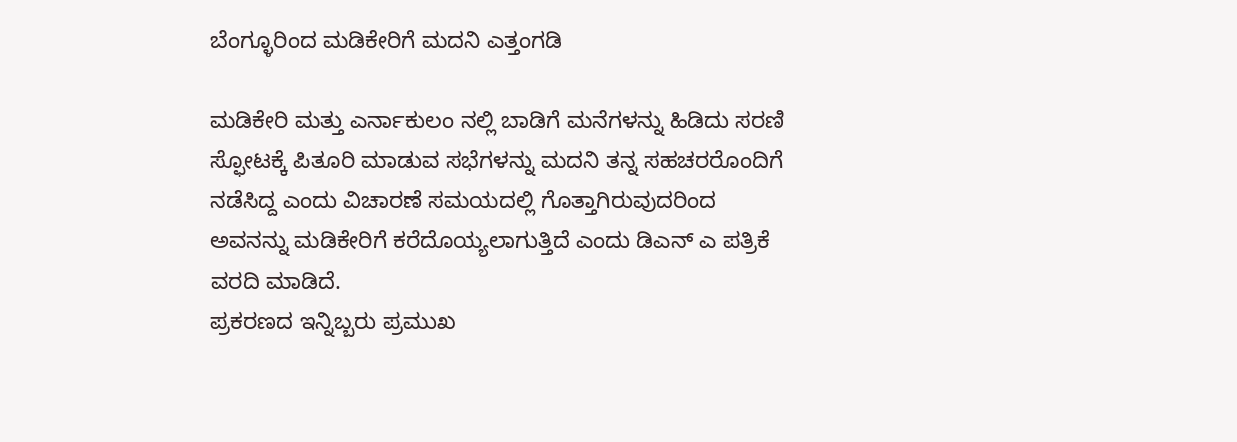ಬೆಂಗ್ಳೂರಿಂದ ಮಡಿಕೇರಿಗೆ ಮದನಿ ಎತ್ತಂಗಡಿ

ಮಡಿಕೇರಿ ಮತ್ತು ಎರ್ನಾಕುಲಂ ನಲ್ಲಿ ಬಾಡಿಗೆ ಮನೆಗಳನ್ನು ಹಿಡಿದು ಸರಣಿ ಸ್ಫೋಟಕ್ಕೆ ಪಿತೂರಿ ಮಾಡುವ ಸಭೆಗಳನ್ನು ಮದನಿ ತನ್ನ ಸಹಚರರೊಂದಿಗೆ ನಡೆಸಿದ್ದ ಎಂದು ವಿಚಾರಣೆ ಸಮಯದಲ್ಲಿ ಗೊತ್ತಾಗಿರುವುದರಿಂದ ಅವನನ್ನು ಮಡಿಕೇರಿಗೆ ಕರೆದೊಯ್ಯಲಾಗುತ್ತಿದೆ ಎಂದು ಡಿಎನ್ ಎ ಪತ್ರಿಕೆ ವರದಿ ಮಾಡಿದೆ.
ಪ್ರಕರಣದ ಇನ್ನಿಬ್ಬರು ಪ್ರಮುಖ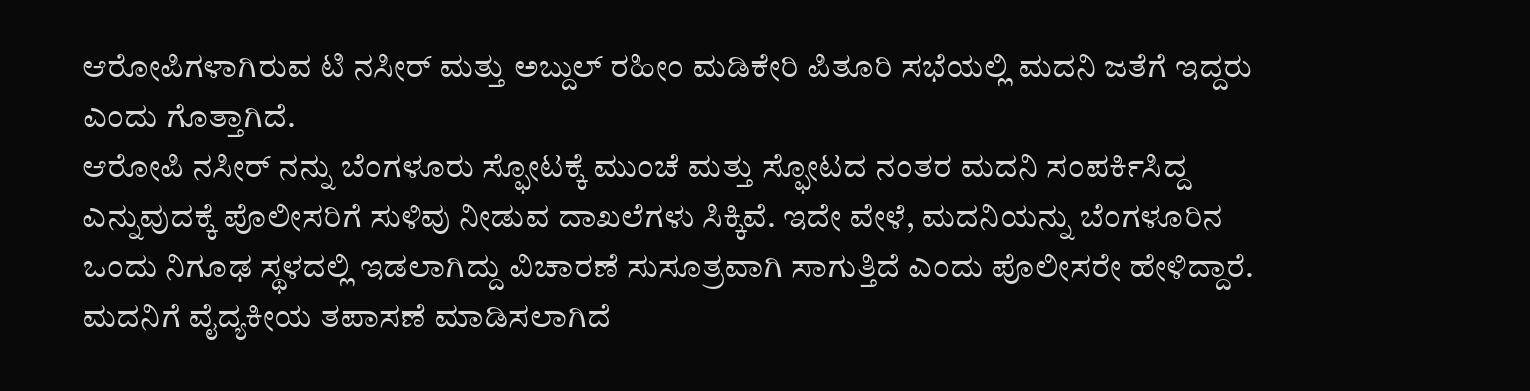ಆರೋಪಿಗಳಾಗಿರುವ ಟಿ ನಸೀರ್ ಮತ್ತು ಅಬ್ದುಲ್ ರಹೀಂ ಮಡಿಕೇರಿ ಪಿತೂರಿ ಸಭೆಯಲ್ಲಿ ಮದನಿ ಜತೆಗೆ ಇದ್ದರು ಎಂದು ಗೊತ್ತಾಗಿದೆ.
ಆರೋಪಿ ನಸೀರ್ ನನ್ನು ಬೆಂಗಳೂರು ಸ್ಫೋಟಕ್ಕೆ ಮುಂಚೆ ಮತ್ತು ಸ್ಫೋಟದ ನಂತರ ಮದನಿ ಸಂಪರ್ಕಿಸಿದ್ದ ಎನ್ನುವುದಕ್ಕೆ ಪೊಲೀಸರಿಗೆ ಸುಳಿವು ನೀಡುವ ದಾಖಲೆಗಳು ಸಿಕ್ಕಿವೆ. ಇದೇ ವೇಳೆ, ಮದನಿಯನ್ನು ಬೆಂಗಳೂರಿನ ಒಂದು ನಿಗೂಢ ಸ್ಥಳದಲ್ಲಿ ಇಡಲಾಗಿದ್ದು ವಿಚಾರಣೆ ಸುಸೂತ್ರವಾಗಿ ಸಾಗುತ್ತಿದೆ ಎಂದು ಪೊಲೀಸರೇ ಹೇಳಿದ್ದಾರೆ. ಮದನಿಗೆ ವೈದ್ಯಕೀಯ ತಪಾಸಣೆ ಮಾಡಿಸಲಾಗಿದೆ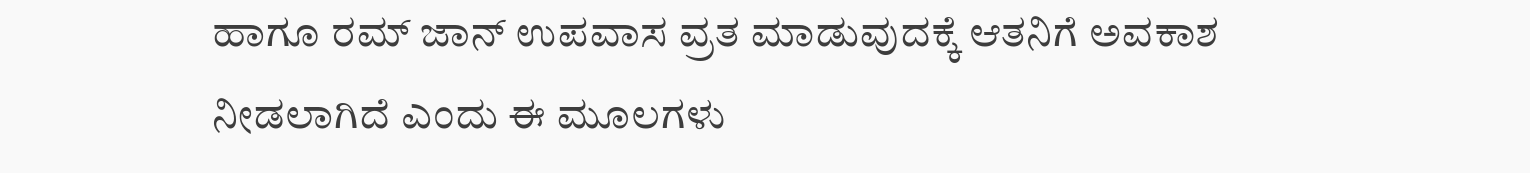ಹಾಗೂ ರಮ್ ಜಾನ್ ಉಪವಾಸ ವ್ರತ ಮಾಡುವುದಕ್ಕೆ ಆತನಿಗೆ ಅವಕಾಶ ನೀಡಲಾಗಿದೆ ಎಂದು ಈ ಮೂಲಗಳು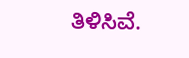ತಿಳಿಸಿವೆ.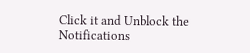Click it and Unblock the Notifications